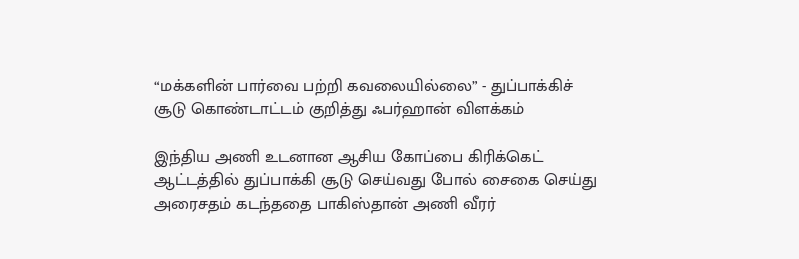“மக்களின் பார்வை பற்றி கவலையில்லை” - துப்பாக்கிச் சூடு கொண்டாட்டம் குறித்து ஃபர்ஹான் விளக்கம்

இந்திய அணி உடனான ஆசிய கோப்பை கிரிக்கெட் ஆட்டத்தில் துப்பாக்கி சூடு செய்வது போல் சைகை செய்து அரைசதம் கடந்ததை பாகிஸ்தான் அணி வீரர்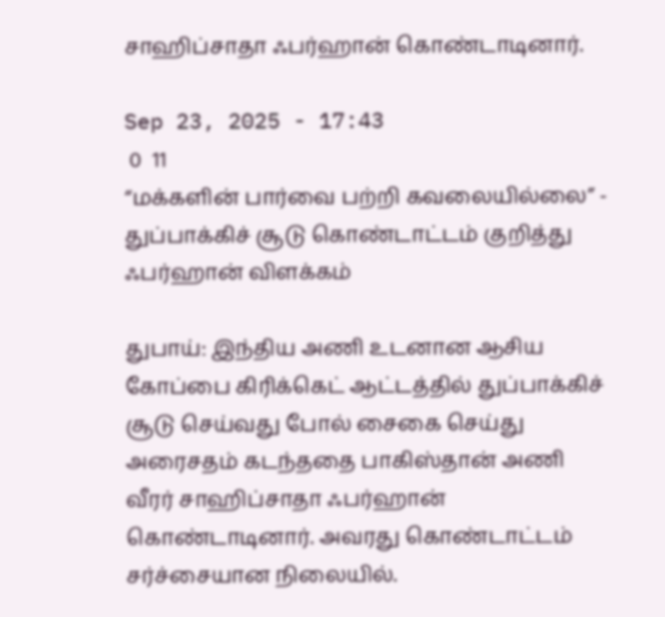சாஹிப்சாதா ஃபர்ஹான் கொண்டாடினார்.

Sep 23, 2025 - 17:43
 0  11
“மக்களின் பார்வை பற்றி கவலையில்லை” - துப்பாக்கிச் சூடு கொண்டாட்டம் குறித்து ஃபர்ஹான் விளக்கம்

துபாய்: இந்திய அணி உடனான ஆசிய கோப்பை கிரிக்கெட் ஆட்டத்தில் துப்பாக்கிச் சூடு செய்வது போல் சைகை செய்து அரைசதம் கடந்ததை பாகிஸ்தான் அணி வீரர் சாஹிப்சாதா ஃபர்ஹான் கொண்டாடினார். அவரது கொண்டாட்டம் சர்ச்சையான நிலையில்.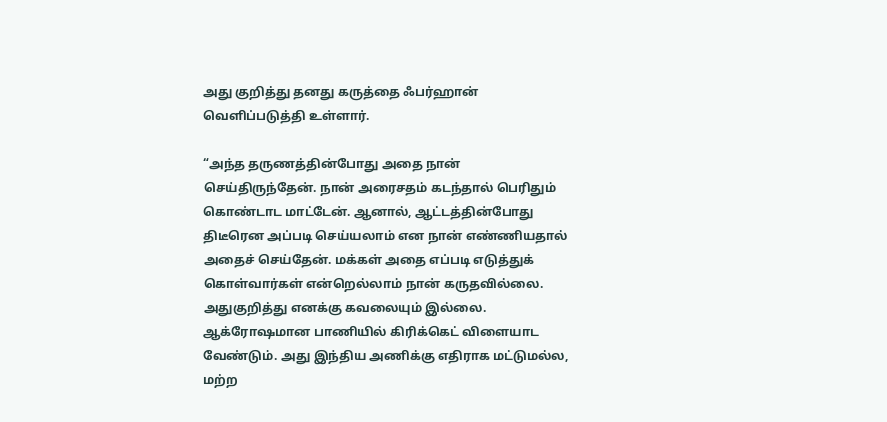அது குறித்து தனது கருத்தை ஃபர்ஹான் வெளிப்படுத்தி உள்ளார்.

“அந்த தருணத்தின்போது அதை நான் செய்திருந்தேன். நான் அரைசதம் கடந்தால் பெரிதும் கொண்டாட மாட்டேன். ஆனால், ஆட்டத்தின்போது திடீரென அப்படி செய்யலாம் என நான் எண்ணியதால் அதைச் செய்தேன். மக்கள் அதை எப்படி எடுத்துக் கொள்வார்கள் என்றெல்லாம் நான் கருதவில்லை. அதுகுறித்து எனக்கு கவலையும் இல்லை. ஆக்ரோஷமான பாணியில் கிரிக்கெட் விளையாட வேண்டும். அது இந்திய அணிக்கு எதிராக மட்டுமல்ல, மற்ற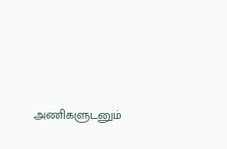அணிகளுடனும்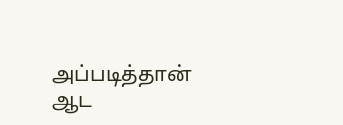அப்படித்தான் ஆட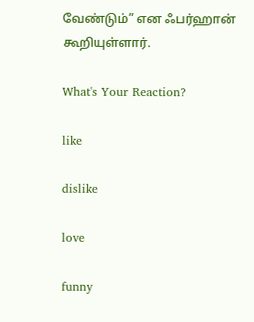வேண்டும்” என ஃபர்ஹான் கூறியுள்ளார்.

What's Your Reaction?

like

dislike

love

funny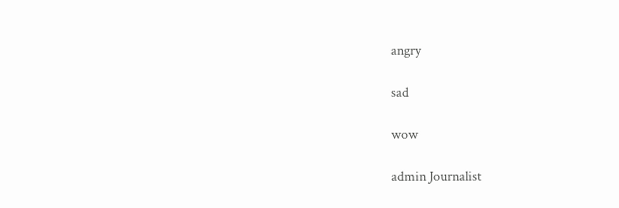angry

sad

wow

admin Journalist